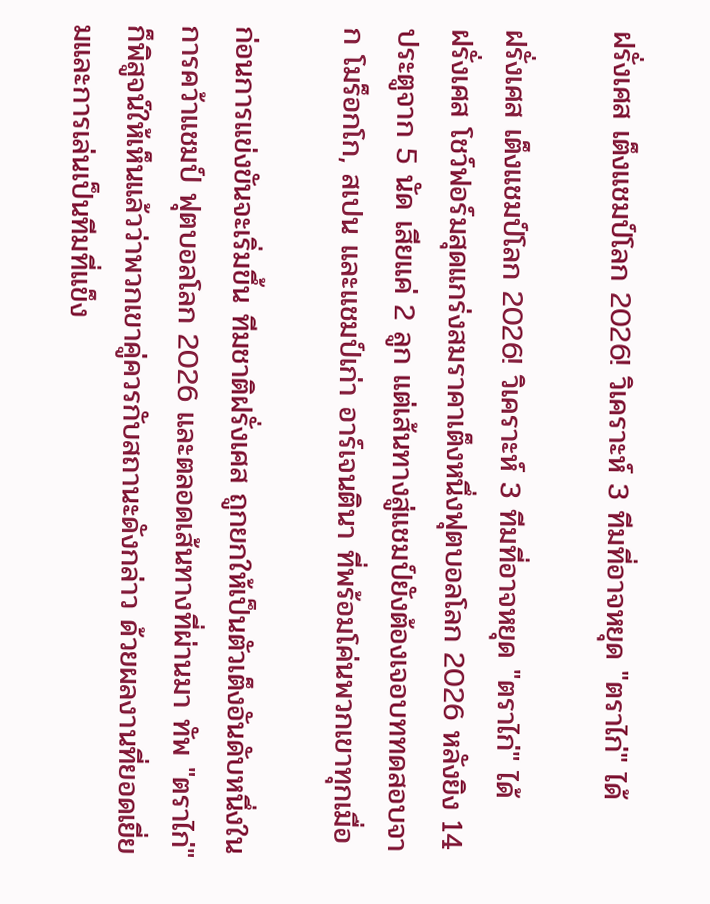ฝรั่งเศส เต็งแชมป์โลก 2026! วิเคราะห์ 3 ทีมที่อาจหยุด "ตราไก่" ได้

ฝรั่งเศส เต็งแชมป์โลก 2026! วิเคราะห์ 3 ทีมที่อาจหยุด "ตราไก่" ได้
ฝรั่งเศส โชว์ฟอร์มสุดแกร่งสมราคาเต็งหนึ่งฟุตบอลโลก 2026 หลังยิง 14 ประตูจาก 5 นัด เสียแค่ 2 ลูก แต่เส้นทางสู่แชมป์ยังต้องเจอบททดสอบจาก โมร็อกโก, สเปน และแชมป์เก่า อาร์เจนตินา ที่พร้อมโค่นพวกเขาทุกเมื่อ

ก่อนการแข่งขันจะเริ่มขึ้น ทีมชาติฝรั่งเศส ถูกยกให้เป็นตัวเต็งอันดับหนึ่งในการคว้าแชมป์ ฟุตบอลโลก 2026 และตลอดเส้นทางที่ผ่านมา ทัพ "ตราไก่" ก็พิสูจน์ให้เห็นแล้วว่าพวกเขาคู่ควรกับสถานะดังกล่าว ด้วยผลงานที่ยอดเยี่ยมและการเล่นเป็นทีมที่แข็ง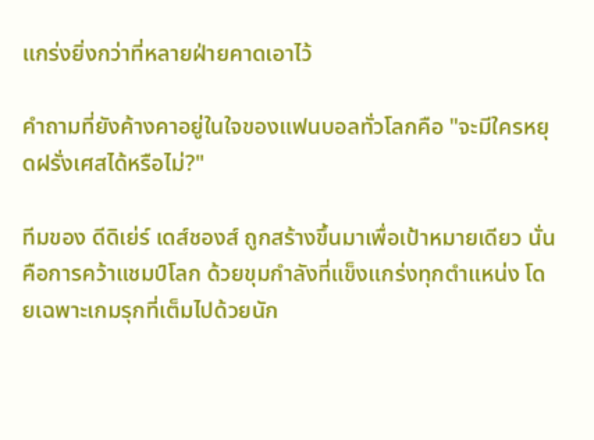แกร่งยิ่งกว่าที่หลายฝ่ายคาดเอาไว้

คำถามที่ยังค้างคาอยู่ในใจของแฟนบอลทั่วโลกคือ "จะมีใครหยุดฝรั่งเศสได้หรือไม่?"

ทีมของ ดีดิเย่ร์ เดส์ชองส์ ถูกสร้างขึ้นมาเพื่อเป้าหมายเดียว นั่นคือการคว้าแชมป์โลก ด้วยขุมกำลังที่แข็งแกร่งทุกตำแหน่ง โดยเฉพาะเกมรุกที่เต็มไปด้วยนัก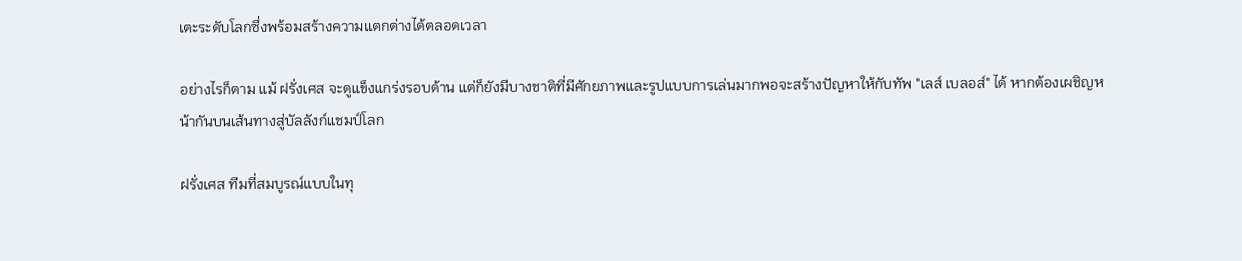เตะระดับโลกซึ่งพร้อมสร้างความแตกต่างได้ตลอดเวลา

อย่างไรก็ตาม แม้ ฝรั่งเศส จะดูแข็งแกร่งรอบด้าน แต่ก็ยังมีบางชาติที่มีศักยภาพและรูปแบบการเล่นมากพอจะสร้างปัญหาให้กับทัพ "เลส์ เบลอส์" ได้ หากต้องเผชิญหน้ากันบนเส้นทางสู่บัลลังก์แชมป์โลก

ฝรั่งเศส ทีมที่สมบูรณ์แบบในทุ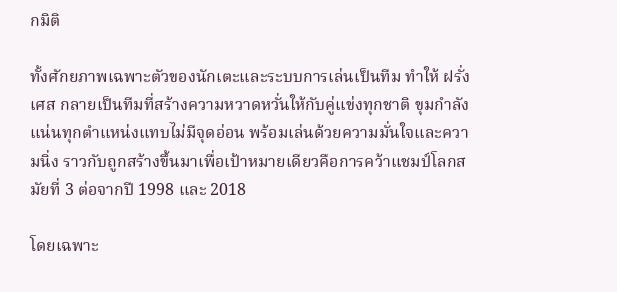กมิติ

ทั้งศักยภาพเฉพาะตัวของนักเตะและระบบการเล่นเป็นทีม ทำให้ ฝรั่งเศส กลายเป็นทีมที่สร้างความหวาดหวั่นให้กับคู่แข่งทุกชาติ ขุมกำลังแน่นทุกตำแหน่งแทบไม่มีจุดอ่อน พร้อมเล่นด้วยความมั่นใจและความนิ่ง ราวกับถูกสร้างขึ้นมาเพื่อเป้าหมายเดียวคือการคว้าแชมป์โลกสมัยที่ 3 ต่อจากปี 1998 และ 2018

โดยเฉพาะ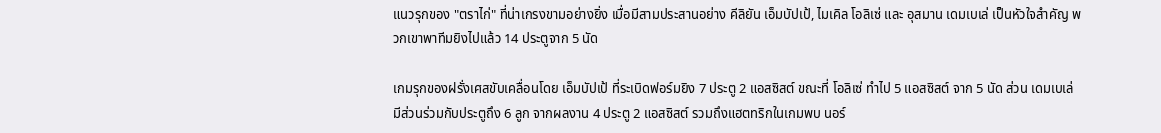แนวรุกของ "ตราไก่" ที่น่าเกรงขามอย่างยิ่ง เมื่อมีสามประสานอย่าง คีลิยัน เอ็มบัปเป้, ไมเคิล โอลิเซ่ และ อุสมาน เดมเบเล่ เป็นหัวใจสำคัญ พวกเขาพาทีมยิงไปแล้ว 14 ประตูจาก 5 นัด

เกมรุกของฝรั่งเศสขับเคลื่อนโดย เอ็มบัปเป้ ที่ระเบิดฟอร์มยิง 7 ประตู 2 แอสซิสต์ ขณะที่ โอลิเซ่ ทำไป 5 แอสซิสต์ จาก 5 นัด ส่วน เดมเบเล่ มีส่วนร่วมกับประตูถึง 6 ลูก จากผลงาน 4 ประตู 2 แอสซิสต์ รวมถึงแฮตทริกในเกมพบ นอร์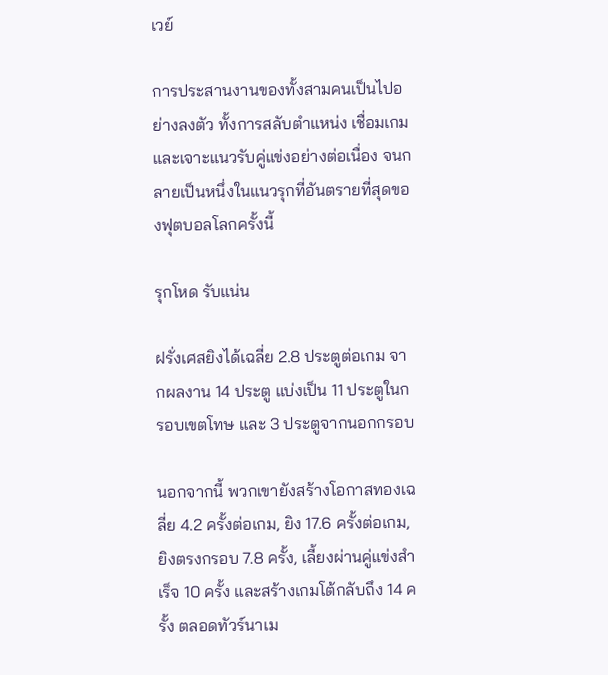เวย์

การประสานงานของทั้งสามคนเป็นไปอย่างลงตัว ทั้งการสลับตำแหน่ง เชื่อมเกม และเจาะแนวรับคู่แข่งอย่างต่อเนื่อง จนกลายเป็นหนึ่งในแนวรุกที่อันตรายที่สุดของฟุตบอลโลกครั้งนี้

รุกโหด รับแน่น

ฝรั่งเศสยิงได้เฉลี่ย 2.8 ประตูต่อเกม จากผลงาน 14 ประตู แบ่งเป็น 11 ประตูในกรอบเขตโทษ และ 3 ประตูจากนอกกรอบ

นอกจากนี้ พวกเขายังสร้างโอกาสทองเฉลี่ย 4.2 ครั้งต่อเกม, ยิง 17.6 ครั้งต่อเกม, ยิงตรงกรอบ 7.8 ครั้ง, เลี้ยงผ่านคู่แข่งสำเร็จ 10 ครั้ง และสร้างเกมโต้กลับถึง 14 ครั้ง ตลอดทัวร์นาเม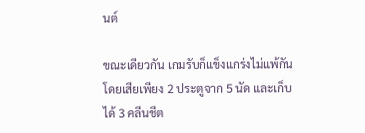นต์

ขณะเดียวกัน เกมรับก็แข็งแกร่งไม่แพ้กัน โดยเสียเพียง 2 ประตูจาก 5 นัด และเก็บได้ 3 คลีนชีต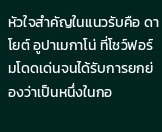หัวใจสำคัญในแนวรับคือ ดาโยต์ อูปาเมกาโน่ ที่โชว์ฟอร์มโดดเด่นจนได้รับการยกย่องว่าเป็นหนึ่งในกอ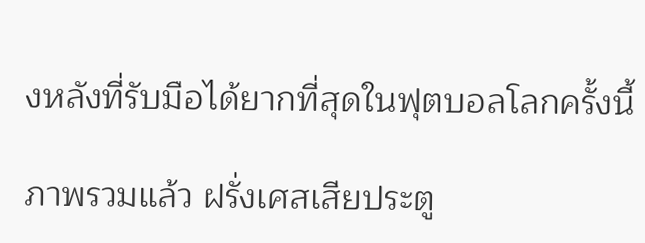งหลังที่รับมือได้ยากที่สุดในฟุตบอลโลกครั้งนี้

ภาพรวมแล้ว ฝรั่งเศสเสียประตู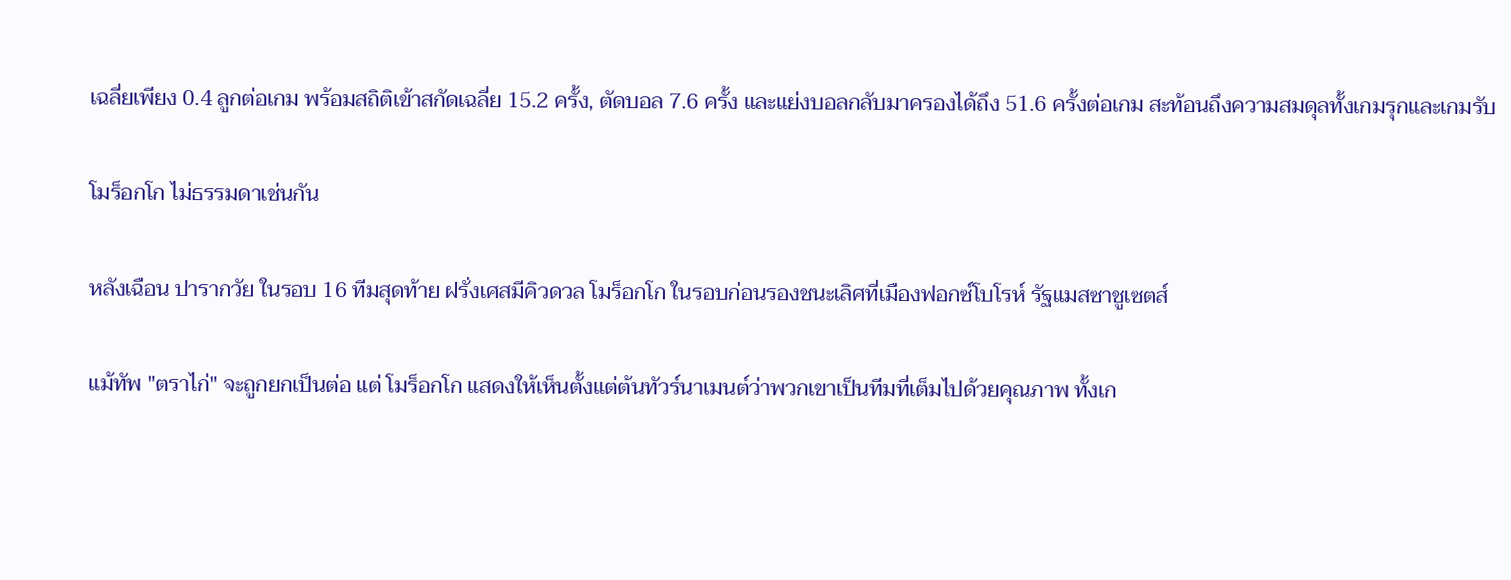เฉลี่ยเพียง 0.4 ลูกต่อเกม พร้อมสถิติเข้าสกัดเฉลี่ย 15.2 ครั้ง, ตัดบอล 7.6 ครั้ง และแย่งบอลกลับมาครองได้ถึง 51.6 ครั้งต่อเกม สะท้อนถึงความสมดุลทั้งเกมรุกและเกมรับ

โมร็อกโก ไม่ธรรมดาเช่นกัน

หลังเฉือน ปารากวัย ในรอบ 16 ทีมสุดท้าย ฝรั่งเศสมีคิวดวล โมร็อกโก ในรอบก่อนรองชนะเลิศที่เมืองฟอกซ์โบโรห์ รัฐแมสซาชูเซตส์

แม้ทัพ "ตราไก่" จะถูกยกเป็นต่อ แต่ โมร็อกโก แสดงให้เห็นตั้งแต่ต้นทัวร์นาเมนต์ว่าพวกเขาเป็นทีมที่เต็มไปด้วยคุณภาพ ทั้งเก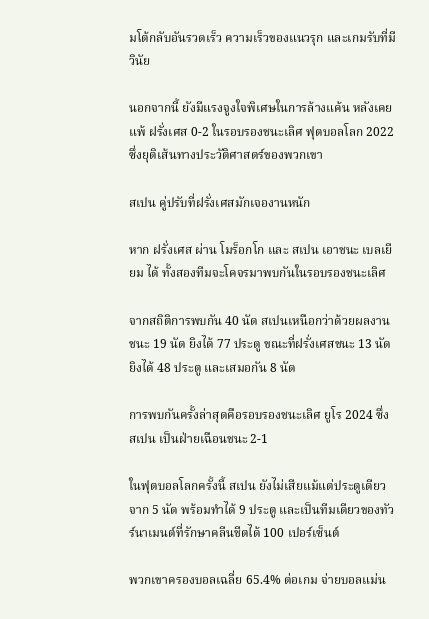มโต้กลับอันรวดเร็ว ความเร็วของแนวรุก และเกมรับที่มีวินัย

นอกจากนี้ ยังมีแรงจูงใจพิเศษในการล้างแค้น หลังเคยแพ้ ฝรั่งเศส 0-2 ในรอบรองชนะเลิศ ฟุตบอลโลก 2022 ซึ่งยุติเส้นทางประวัติศาสตร์ของพวกเขา

สเปน คู่ปรับที่ฝรั่งเศสมักเจองานหนัก

หาก ฝรั่งเศส ผ่าน โมร็อกโก และ สเปน เอาชนะ เบลเยียม ได้ ทั้งสองทีมจะโคจรมาพบกันในรอบรองชนะเลิศ

จากสถิติการพบกัน 40 นัด สเปนเหนือกว่าด้วยผลงาน ชนะ 19 นัด ยิงได้ 77 ประตู ขณะที่ฝรั่งเศสชนะ 13 นัด ยิงได้ 48 ประตู และเสมอกัน 8 นัด

การพบกันครั้งล่าสุดคือรอบรองชนะเลิศ ยูโร 2024 ซึ่ง สเปน เป็นฝ่ายเฉือนชนะ 2-1

ในฟุตบอลโลกครั้งนี้ สเปน ยังไม่เสียแม้แต่ประตูเดียวจาก 5 นัด พร้อมทำได้ 9 ประตู และเป็นทีมเดียวของทัวร์นาเมนต์ที่รักษาคลีนชีตได้ 100 เปอร์เซ็นต์

พวกเขาครองบอลเฉลี่ย 65.4% ต่อเกม จ่ายบอลแม่น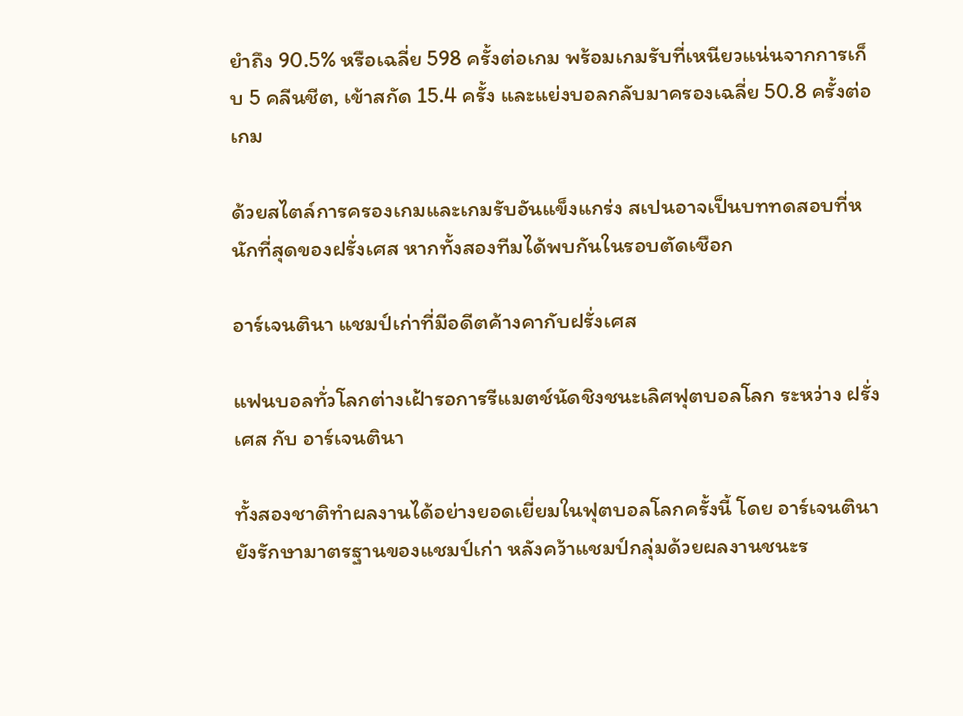ยำถึง 90.5% หรือเฉลี่ย 598 ครั้งต่อเกม พร้อมเกมรับที่เหนียวแน่นจากการเก็บ 5 คลีนชีต, เข้าสกัด 15.4 ครั้ง และแย่งบอลกลับมาครองเฉลี่ย 50.8 ครั้งต่อเกม

ด้วยสไตล์การครองเกมและเกมรับอันแข็งแกร่ง สเปนอาจเป็นบททดสอบที่หนักที่สุดของฝรั่งเศส หากทั้งสองทีมได้พบกันในรอบตัดเชือก

อาร์เจนตินา แชมป์เก่าที่มีอดีตค้างคากับฝรั่งเศส

แฟนบอลทั่วโลกต่างเฝ้ารอการรีแมตช์นัดชิงชนะเลิศฟุตบอลโลก ระหว่าง ฝรั่งเศส กับ อาร์เจนตินา

ทั้งสองชาติทำผลงานได้อย่างยอดเยี่ยมในฟุตบอลโลกครั้งนี้ โดย อาร์เจนตินา ยังรักษามาตรฐานของแชมป์เก่า หลังคว้าแชมป์กลุ่มด้วยผลงานชนะร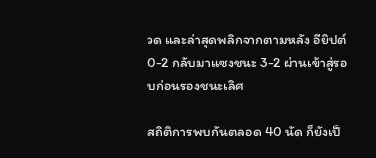วด และล่าสุดพลิกจากตามหลัง อียิปต์ 0-2 กลับมาแซงชนะ 3-2 ผ่านเข้าสู่รอบก่อนรองชนะเลิศ

สถิติการพบกันตลอด 40 นัด ก็ยังเป็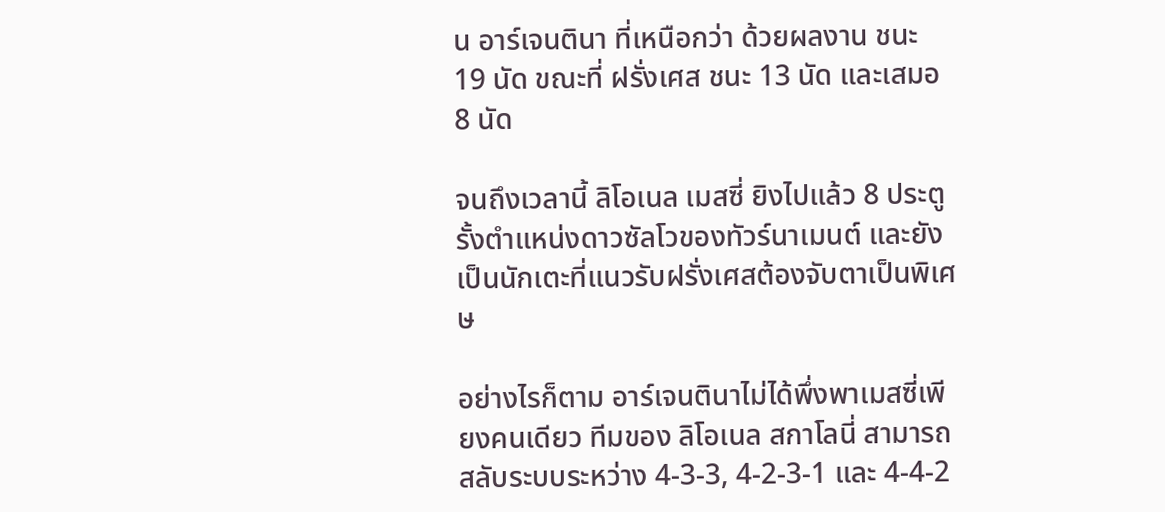น อาร์เจนตินา ที่เหนือกว่า ด้วยผลงาน ชนะ 19 นัด ขณะที่ ฝรั่งเศส ชนะ 13 นัด และเสมอ 8 นัด

จนถึงเวลานี้ ลิโอเนล เมสซี่ ยิงไปแล้ว 8 ประตู รั้งตำแหน่งดาวซัลโวของทัวร์นาเมนต์ และยังเป็นนักเตะที่แนวรับฝรั่งเศสต้องจับตาเป็นพิเศษ

อย่างไรก็ตาม อาร์เจนตินาไม่ได้พึ่งพาเมสซี่เพียงคนเดียว ทีมของ ลิโอเนล สกาโลนี่ สามารถสลับระบบระหว่าง 4-3-3, 4-2-3-1 และ 4-4-2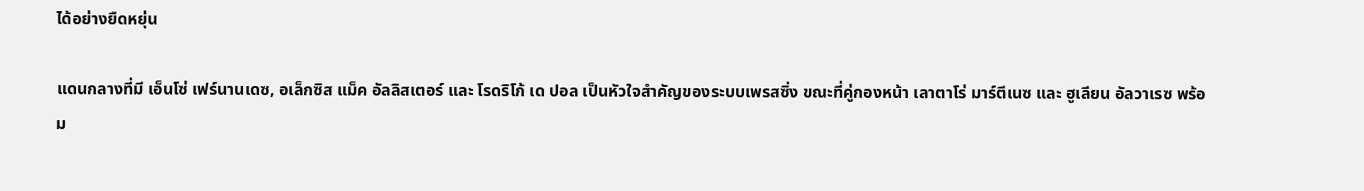ได้อย่างยืดหยุ่น

แดนกลางที่มี เอ็นโซ่ เฟร์นานเดซ, อเล็กซิส แม็ค อัลลิสเตอร์ และ โรดริโก้ เด ปอล เป็นหัวใจสำคัญของระบบเพรสซิ่ง ขณะที่คู่กองหน้า เลาตาโร่ มาร์ตีเนซ และ ฮูเลียน อัลวาเรซ พร้อม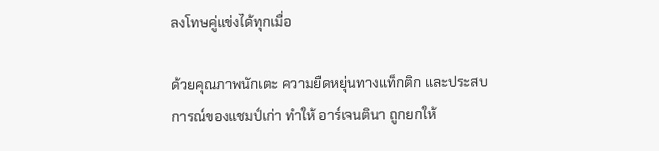ลงโทษคู่แข่งได้ทุกเมื่อ

ด้วยคุณภาพนักเตะ ความยืดหยุ่นทางแท็กติก และประสบการณ์ของแชมป์เก่า ทำให้ อาร์เจนตินา ถูกยกให้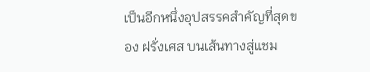เป็นอีกหนึ่งอุปสรรคสำคัญที่สุดของ ฝรั่งเศส บนเส้นทางสู่แชม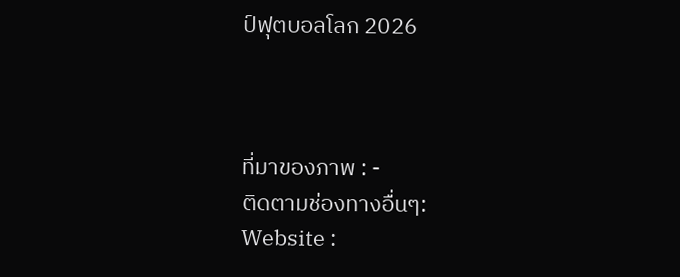ป์ฟุตบอลโลก 2026



ที่มาของภาพ : -
ติดตามช่องทางอื่นๆ:
Website :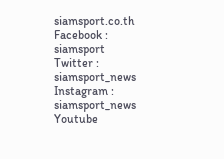siamsport.co.th
Facebook : siamsport
Twitter : siamsport_news
Instagram : siamsport_news
Youtube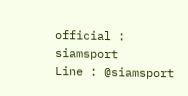official : siamsport
Line : @siamsport